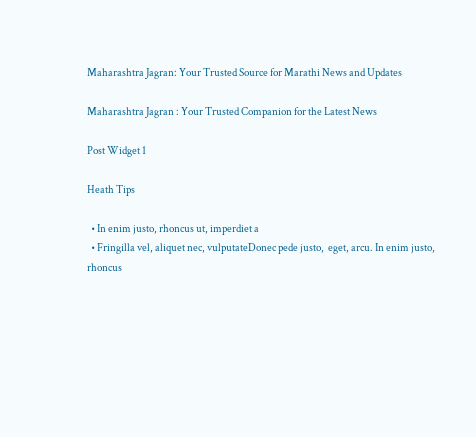Maharashtra Jagran: Your Trusted Source for Marathi News and Updates

Maharashtra Jagran : Your Trusted Companion for the Latest News

Post Widget 1

Heath Tips

  • In enim justo, rhoncus ut, imperdiet a
  • Fringilla vel, aliquet nec, vulputateDonec pede justo,  eget, arcu. In enim justo, rhoncus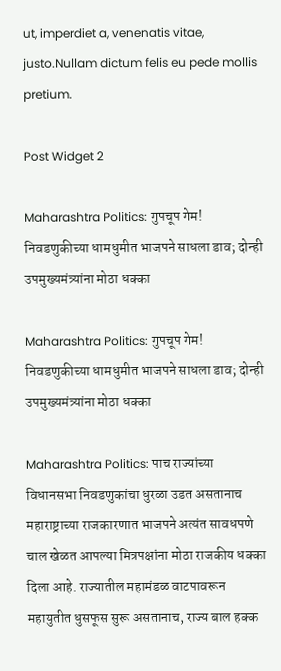ut, imperdiet a, venenatis vitae, justo.Nullam dictum felis eu pede mollis pretium.

Post Widget 2

Maharashtra Politics: गुपचूप गेम! निवडणुकीच्या धामधुमीत भाजपने साधला डाव; दोन्ही उपमुख्यमंत्र्यांना मोठा धक्का

Maharashtra Politics: गुपचूप गेम! निवडणुकीच्या धामधुमीत भाजपने साधला डाव; दोन्ही उपमुख्यमंत्र्यांना मोठा धक्का

Maharashtra Politics: पाच राज्यांच्या विधानसभा निवडणुकांचा धुरळा उडत असतानाच महाराष्ट्राच्या राजकारणात भाजपने अत्यंत सावधपणे चाल खेळत आपल्या मित्रपक्षांना मोठा राजकीय धक्का दिला आहे. राज्यातील महामंडळ वाटपावरून महायुतीत धुसफूस सुरू असतानाच, राज्य बाल हक्क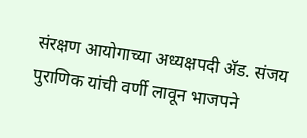संरक्षण आयोगाच्या अध्यक्षपदी ॲड. संजय पुराणिक यांची वर्णी लावून भाजपने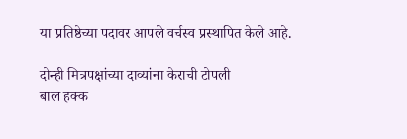या प्रतिष्ठेच्या पदावर आपले वर्चस्व प्रस्थापित केले आहे.

दोन्ही मित्रपक्षांच्या दाव्यांना केराची टोपली
बाल हक्क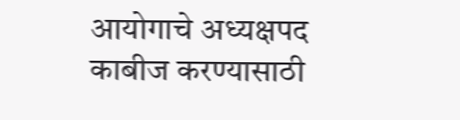आयोगाचे अध्यक्षपद काबीज करण्यासाठी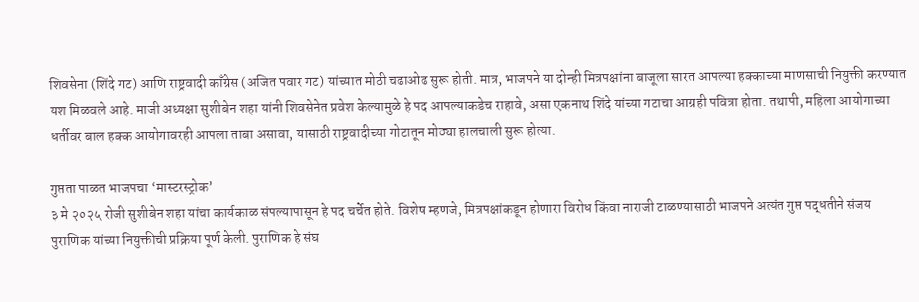शिवसेना (शिंदे गट) आणि राष्ट्रवादी काँग्रेस (अजित पवार गट) यांच्यात मोठी चढाओढ सुरू होती. मात्र, भाजपने या दोन्ही मित्रपक्षांना बाजूला सारत आपल्या हक्काच्या माणसाची नियुक्ती करण्यात यश मिळवले आहे. माजी अध्यक्षा सुशीबेन शहा यांनी शिवसेनेत प्रवेश केल्यामुळे हे पद आपल्याकडेच राहावे, असा एकनाथ शिंदे यांच्या गटाचा आग्रही पवित्रा होता. तथापी, महिला आयोगाच्या धर्तीवर बाल हक्क आयोगावरही आपला ताबा असावा, यासाठी राष्ट्रवादीच्या गोटातून मोठ्या हालचाली सुरू होत्या.

गुप्तता पाळत भाजपचा ‘मास्टरस्ट्रोक’
३ मे २०२५ रोजी सुशीबेन शहा यांचा कार्यकाळ संपल्यापासून हे पद चर्चेत होते. विशेष म्हणजे, मित्रपक्षांकडून होणारा विरोध किंवा नाराजी टाळण्यासाठी भाजपने अत्यंत गुप्त पद्धतीने संजय पुराणिक यांच्या नियुक्तीची प्रक्रिया पूर्ण केली. पुराणिक हे संघ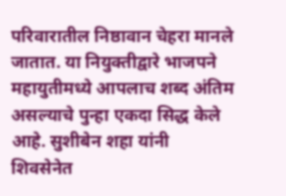परिवारातील निष्ठावान चेहरा मानले जातात. या नियुक्तीद्वारे भाजपने महायुतीमध्ये आपलाच शब्द अंतिम असल्याचे पुन्हा एकदा सिद्ध केले आहे. सुशीबेन शहा यांनी शिवसेनेत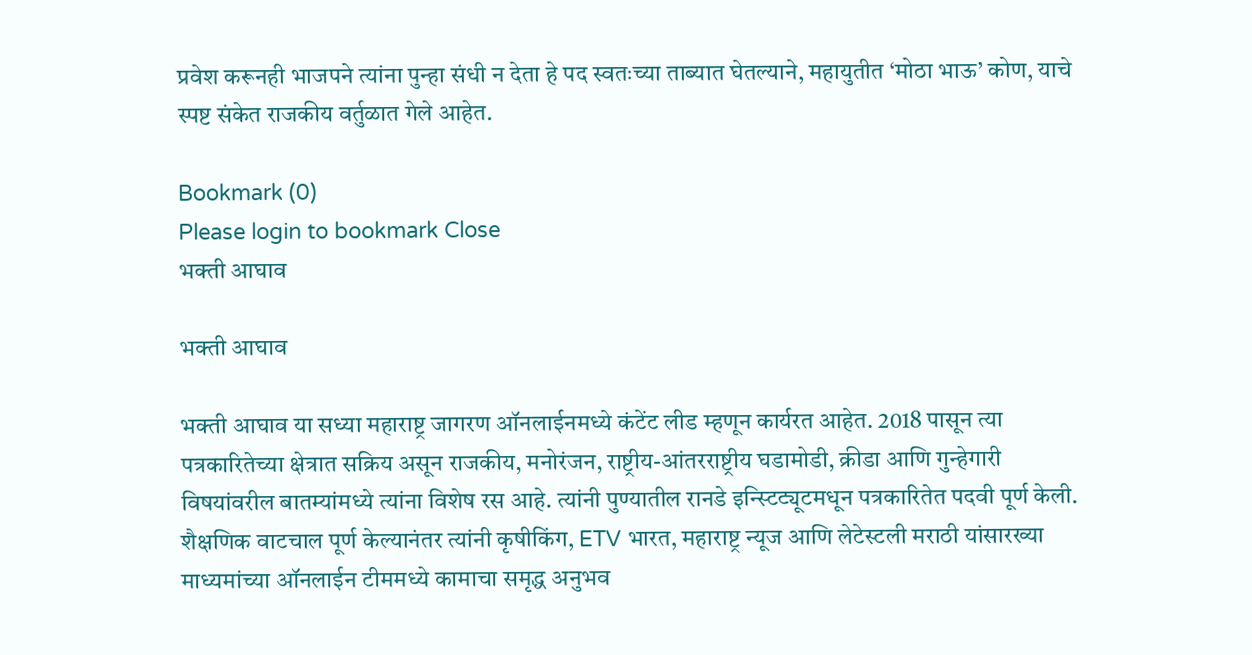प्रवेश करूनही भाजपने त्यांना पुन्हा संधी न देता हे पद स्वतःच्या ताब्यात घेतल्याने, महायुतीत ‘मोठा भाऊ’ कोण, याचे स्पष्ट संकेत राजकीय वर्तुळात गेले आहेत.

Bookmark (0)
Please login to bookmark Close
भक्ती आघाव

भक्ती आघाव

भक्ती आघाव या सध्या महाराष्ट्र जागरण ऑनलाईनमध्ये कंटेंट लीड म्हणून कार्यरत आहेत. 2018 पासून त्या पत्रकारितेच्या क्षेत्रात सक्रिय असून राजकीय, मनोरंजन, राष्ट्रीय-आंतरराष्ट्रीय घडामोडी, क्रीडा आणि गुन्हेगारी विषयांवरील बातम्यांमध्ये त्यांना विशेष रस आहे. त्यांनी पुण्यातील रानडे इन्स्टिट्यूटमधून पत्रकारितेत पदवी पूर्ण केली. शैक्षणिक वाटचाल पूर्ण केल्यानंतर त्यांनी कृषीकिंग, ETV भारत, महाराष्ट्र न्यूज आणि लेटेस्टली मराठी यांसारख्या माध्यमांच्या ऑनलाईन टीममध्ये कामाचा समृद्ध अनुभव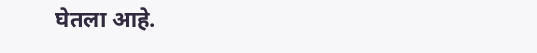घेतला आहे.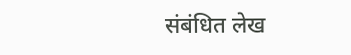संबंधित लेख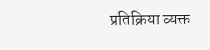प्रतिक्रिया व्यक्त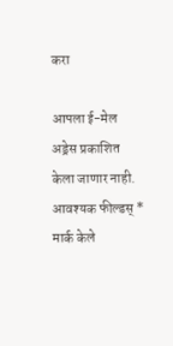करा

आपला ई-मेल अड्रेस प्रकाशित केला जाणार नाही. आवश्यक फील्डस् * मार्क केले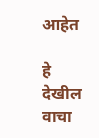आहेत

हे देखील वाचा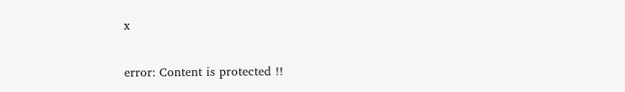x

error: Content is protected !!